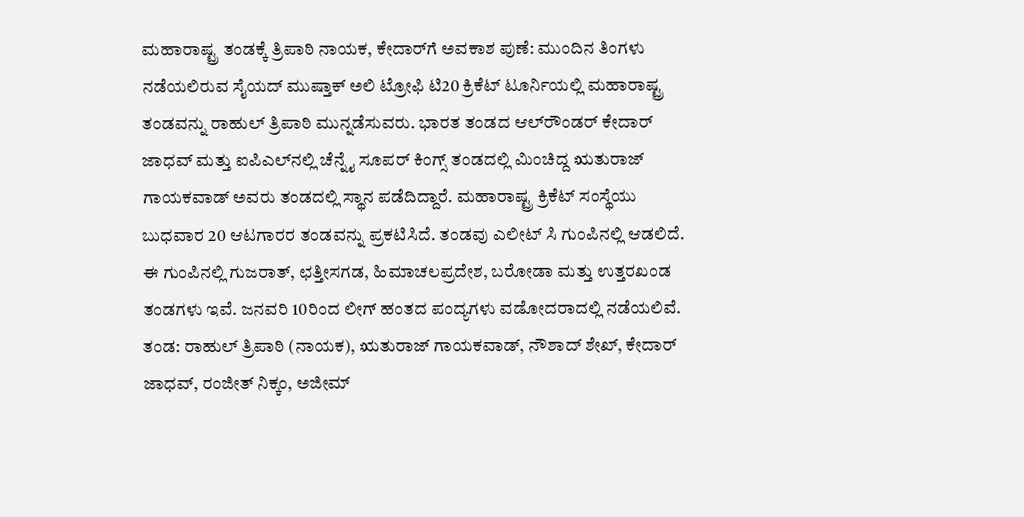ಮಹಾರಾಷ್ಟ್ರ ತಂಡಕ್ಕೆ ತ್ರಿಪಾಠಿ ನಾಯಕ, ಕೇದಾರ್‌ಗೆ ಅವಕಾಶ ಪುಣೆ: ಮುಂದಿನ ತಿಂಗಳು ನಡೆಯಲಿರುವ ಸೈಯದ್ ಮುಷ್ತಾಕ್ ಅಲಿ ಟ್ರೋಫಿ ಟಿ20 ಕ್ರಿಕೆಟ್‌ ಟೂರ್ನಿಯಲ್ಲಿ ಮಹಾರಾಷ್ಟ್ರ ತಂಡವನ್ನು ರಾಹುಲ್ ತ್ರಿಪಾಠಿ ಮುನ್ನಡೆಸುವರು. ಭಾರತ ತಂಡದ ಆಲ್‌ರೌಂಡರ್ ಕೇದಾರ್ ಜಾಧವ್ ಮತ್ತು ಐಪಿಎಲ್‌ನಲ್ಲಿ ಚೆನ್ನೈ ಸೂಪರ್ ಕಿಂಗ್ಸ್ ತಂಡದಲ್ಲಿ ಮಿಂಚಿದ್ದ ಋತುರಾಜ್ ಗಾಯಕವಾಡ್ ಅವರು ತಂಡದಲ್ಲಿ ಸ್ಥಾನ ಪಡೆದಿದ್ದಾರೆ. ಮಹಾರಾಷ್ಟ್ರ ಕ್ರಿಕೆಟ್ ಸಂಸ್ಥೆಯು ಬುಧವಾರ 20 ಆಟಗಾರರ ತಂಡವನ್ನು ಪ್ರಕಟಿಸಿದೆ. ತಂಡವು ಎಲೀಟ್ ಸಿ ಗುಂಪಿನಲ್ಲಿ ಆಡಲಿದೆ. ಈ ಗುಂಪಿನಲ್ಲಿ ಗುಜರಾತ್, ಛತ್ತೀಸಗಡ, ಹಿಮಾಚಲಪ್ರದೇಶ, ಬರೋಡಾ ಮತ್ತು ಉತ್ತರಖಂಡ ತಂಡಗಳು ಇವೆ. ಜನವರಿ 10ರಿಂದ ಲೀಗ್ ಹಂತದ ಪಂದ್ಯಗಳು ವಡೋದರಾದಲ್ಲಿ ನಡೆಯಲಿವೆ. ತಂಡ: ರಾಹುಲ್ ತ್ರಿಪಾಠಿ (ನಾಯಕ), ಋತುರಾಜ್ ಗಾಯಕವಾಡ್, ನೌಶಾದ್ ಶೇಖ್, ಕೇದಾರ್ ಜಾಧವ್, ರಂಜೀತ್ ನಿಕ್ಕಂ, ಅಜೀಮ್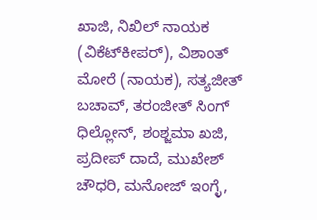ಖಾಜಿ, ನಿಖಿಲ್ ನಾಯಕ (ವಿಕೆಟ್‌ಕೀಪರ್), ವಿಶಾಂತ್ ಮೋರೆ (ನಾಯಕ), ಸತ್ಯಜೀತ್ ಬಚಾವ್, ತರಂಜೀತ್ ಸಿಂಗ್ ಧಿಲ್ಲೋನ್, ಶಂಶ್ಜಮಾ ಖಜಿ, ಪ್ರದೀಪ್ ದಾದೆ, ಮುಖೇಶ್ ಚೌಧರಿ, ಮನೋಜ್ ಇಂಗ್ಳೆ,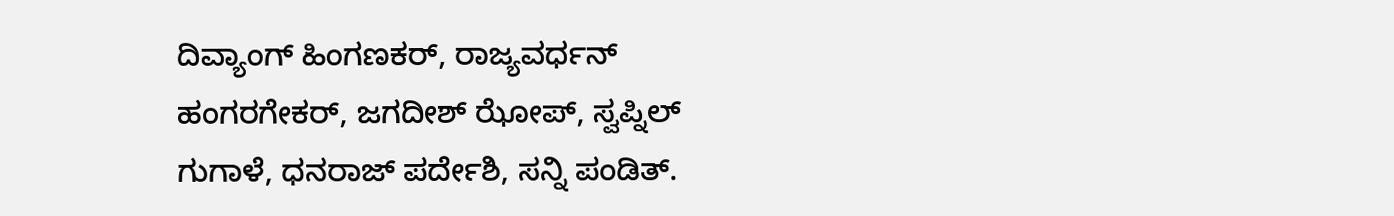ದಿವ್ಯಾಂಗ್ ಹಿಂಗಣಕರ್, ರಾಜ್ಯವರ್ಧನ್ ಹಂಗರಗೇಕರ್, ಜಗದೀಶ್ ಝೋಪ್, ಸ್ವಪ್ನಿಲ್ ಗುಗಾಳೆ, ಧನರಾಜ್ ಪರ್ದೇಶಿ, ಸನ್ನಿ ಪಂಡಿತ್.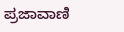ಪ್ರಜಾವಾಣಿ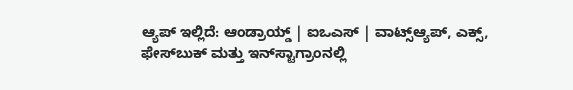ಆ್ಯಪ್ ಇಲ್ಲಿದೆ: ಆಂಡ್ರಾಯ್ಡ್ | ಐಒಎಸ್ | ವಾಟ್ಸ್ಆ್ಯಪ್, ಎಕ್ಸ್, ಫೇಸ್‌ಬುಕ್ ಮತ್ತು ಇನ್‌ಸ್ಟಾಗ್ರಾಂನಲ್ಲಿ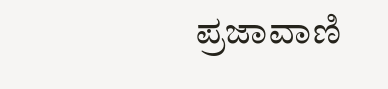ಪ್ರಜಾವಾಣಿ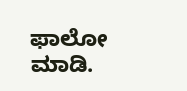ಫಾಲೋ ಮಾಡಿ.